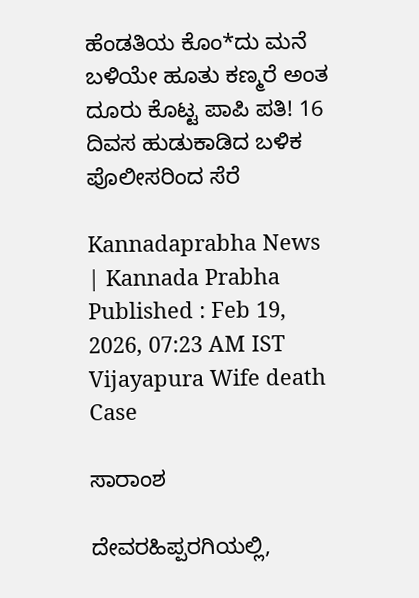ಹೆಂಡತಿಯ ಕೊಂ*ದು ಮನೆ ಬಳಿಯೇ ಹೂತು ಕಣ್ಮರೆ ಅಂತ ದೂರು ಕೊಟ್ಟ ಪಾಪಿ ಪತಿ! 16 ದಿವಸ ಹುಡುಕಾಡಿದ ಬಳಿಕ ಪೊಲೀಸರಿಂದ ಸೆರೆ

Kannadaprabha News   | Kannada Prabha
Published : Feb 19, 2026, 07:23 AM IST
Vijayapura Wife death Case

ಸಾರಾಂಶ

ದೇವರಹಿಪ್ಪರಗಿಯಲ್ಲಿ,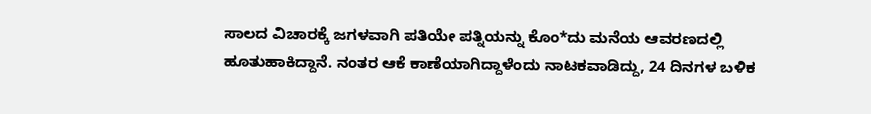ಸಾಲದ ವಿಚಾರಕ್ಕೆ ಜಗಳವಾಗಿ ಪತಿಯೇ ಪತ್ನಿಯನ್ನು ಕೊಂ*ದು ಮನೆಯ ಆವರಣದಲ್ಲಿ ಹೂತುಹಾಕಿದ್ದಾನೆ. ನಂತರ ಆಕೆ ಕಾಣೆಯಾಗಿದ್ದಾಳೆಂದು ನಾಟಕವಾಡಿದ್ದು, 24 ದಿನಗಳ ಬಳಿಕ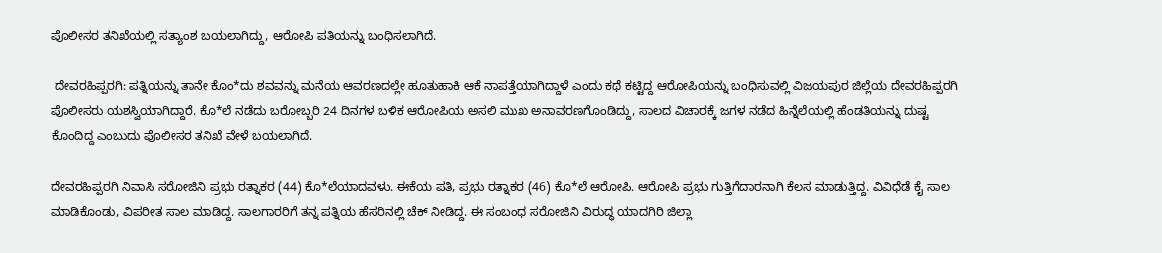ಪೊಲೀಸರ ತನಿಖೆಯಲ್ಲಿ ಸತ್ಯಾಂಶ ಬಯಲಾಗಿದ್ದು, ಆರೋಪಿ ಪತಿಯನ್ನು ಬಂಧಿಸಲಾಗಿದೆ.

 ದೇವರಹಿಪ್ಪರಗಿ: ಪತ್ನಿಯನ್ನು ತಾನೇ ಕೊಂ*ದು ಶವವನ್ನು ಮನೆಯ ಆವರಣದಲ್ಲೇ ಹೂತುಹಾಕಿ ಆಕೆ ನಾಪತ್ತೆಯಾಗಿದ್ದಾಳೆ ಎಂದು ಕಥೆ ಕಟ್ಟಿದ್ದ ಆರೋಪಿಯನ್ನು ಬಂಧಿಸುವಲ್ಲಿ ವಿಜಯಪುರ ಜಿಲ್ಲೆಯ ದೇವರಹಿಪ್ಪರಗಿ ಪೊಲೀಸರು ಯಶಸ್ವಿಯಾಗಿದ್ದಾರೆ. ಕೊ*ಲೆ ನಡೆದು ಬರೋಬ್ಬರಿ 24 ದಿನಗಳ ಬಳಿಕ ಆರೋಪಿಯ ಅಸಲಿ ಮುಖ ಅನಾವರಣಗೊಂಡಿದ್ದು, ಸಾಲದ ವಿಚಾರಕ್ಕೆ ಜಗಳ ನಡೆದ ಹಿನ್ನೆಲೆಯಲ್ಲಿ ಹೆಂಡತಿಯನ್ನು ದುಷ್ಟ ಕೊಂದಿದ್ದ ಎಂಬುದು ಪೊಲೀಸರ ತನಿಖೆ ವೇಳೆ ಬಯಲಾಗಿದೆ.

ದೇವರಹಿಪ್ಪರಗಿ ನಿವಾಸಿ ಸರೋಜಿನಿ ಪ್ರಭು ರತ್ನಾಕರ (44) ಕೊ*ಲೆಯಾದವಳು. ಈಕೆಯ ಪತಿ, ಪ್ರಭು ರತ್ನಾಕರ (46) ಕೊ*ಲೆ ಆರೋಪಿ. ಆರೋಪಿ ಪ್ರಭು ಗುತ್ತಿಗೆದಾರನಾಗಿ ಕೆಲಸ ಮಾಡುತ್ತಿದ್ದ. ವಿವಿಧೆಡೆ ಕೈ ಸಾಲ ಮಾಡಿಕೊಂಡು, ವಿಪರೀತ ಸಾಲ ಮಾಡಿದ್ದ. ಸಾಲಗಾರರಿಗೆ ತನ್ನ ಪತ್ನಿಯ ಹೆಸರಿನಲ್ಲಿ ಚೆಕ್ ನೀಡಿದ್ದ. ಈ ಸಂಬಂಧ ಸರೋಜಿನಿ ವಿರುದ್ಧ ಯಾದಗಿರಿ ಜಿಲ್ಲಾ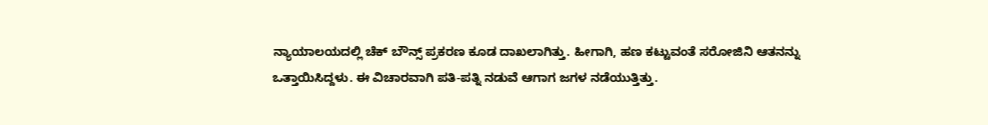ನ್ಯಾಯಾಲಯದಲ್ಲಿ ಚೆಕ್ ಬೌನ್ಸ್ ಪ್ರಕರಣ ಕೂಡ ದಾಖಲಾಗಿತ್ತು. ಹೀಗಾಗಿ, ಹಣ ಕಟ್ಟುವಂತೆ ಸರೋಜಿನಿ ಆತನನ್ನು ಒತ್ತಾಯಿಸಿದ್ದಳು. ಈ ವಿಚಾರವಾಗಿ ಪತಿ-ಪತ್ನಿ ನಡುವೆ ಆಗಾಗ ಜಗಳ ನಡೆಯುತ್ತಿತ್ತು.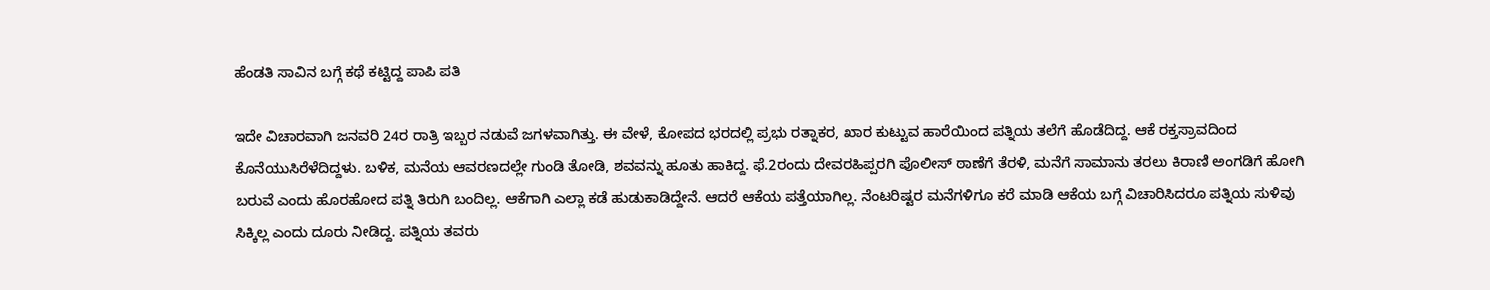ಹೆಂಡತಿ ಸಾವಿನ ಬಗ್ಗೆ ಕಥೆ ಕಟ್ಟಿದ್ದ ಪಾಪಿ ಪತಿ

ಇದೇ ವಿಚಾರವಾಗಿ ಜನವರಿ 24ರ ರಾತ್ರಿ ಇಬ್ಬರ ನಡುವೆ ಜಗಳವಾಗಿತ್ತು. ಈ ವೇಳೆ, ಕೋಪದ ಭರದಲ್ಲಿ ಪ್ರಭು ರತ್ನಾಕರ, ಖಾರ ಕುಟ್ಟುವ ಹಾರೆಯಿಂದ ಪತ್ನಿಯ ತಲೆಗೆ ಹೊಡೆದಿದ್ದ. ಆಕೆ ರಕ್ತಸ್ರಾವದಿಂದ ಕೊನೆಯುಸಿರೆಳೆದಿದ್ದಳು. ಬಳಿಕ, ಮನೆಯ ಆವರಣದಲ್ಲೇ ಗುಂಡಿ ತೋಡಿ, ಶವವನ್ನು ಹೂತು ಹಾಕಿದ್ದ. ಫೆ.2ರಂದು ದೇವರಹಿಪ್ಪರಗಿ ಪೊಲೀಸ್‌ ಠಾಣೆಗೆ ತೆರಳಿ, ಮನೆಗೆ ಸಾಮಾನು ತರಲು ಕಿರಾಣಿ ಅಂಗಡಿಗೆ ಹೋಗಿ ಬರುವೆ ಎಂದು ಹೊರಹೋದ ಪತ್ನಿ ತಿರುಗಿ ಬಂದಿಲ್ಲ. ಆಕೆಗಾಗಿ ಎಲ್ಲಾ ಕಡೆ ಹುಡುಕಾಡಿದ್ದೇನೆ. ಆದರೆ ಆಕೆಯ ಪತ್ತೆಯಾಗಿಲ್ಲ. ನೆಂಟರಿಷ್ಟರ ಮನೆಗಳಿಗೂ ಕರೆ ಮಾಡಿ ಆಕೆಯ ಬಗ್ಗೆ ವಿಚಾರಿಸಿದರೂ ಪತ್ನಿಯ ಸುಳಿವು ಸಿಕ್ಕಿಲ್ಲ ಎಂದು ದೂರು ನೀಡಿದ್ದ. ಪತ್ನಿಯ ತವರು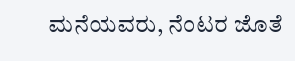ಮನೆಯವರು, ನೆಂಟರ ಜೊತೆ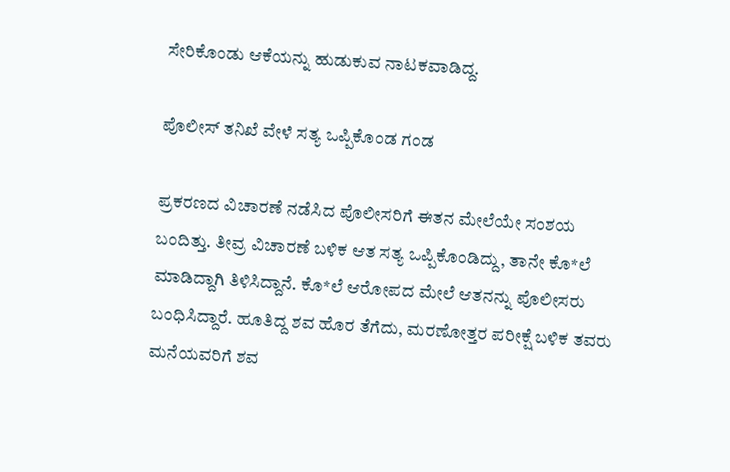ಸೇರಿಕೊಂಡು ಆಕೆಯನ್ನು ಹುಡುಕುವ ನಾಟಕವಾಡಿದ್ದ.

ಪೊಲೀಸ್ ತನಿಖೆ ವೇಳೆ ಸತ್ಯ ಒಪ್ಪಿಕೊಂಡ ಗಂಡ

ಪ್ರಕರಣದ ವಿಚಾರಣೆ ನಡೆಸಿದ ಪೊಲೀಸರಿಗೆ ಈತನ ಮೇಲೆಯೇ ಸಂಶಯ ಬಂದಿತ್ತು. ತೀವ್ರ ವಿಚಾರಣೆ ಬಳಿಕ ಆತ ಸತ್ಯ ಒಪ್ಪಿಕೊಂಡಿದ್ದು, ತಾನೇ ಕೊ*ಲೆ ಮಾಡಿದ್ದಾಗಿ ತಿಳಿಸಿದ್ದಾನೆ. ಕೊ*ಲೆ ಆರೋಪದ ಮೇಲೆ ಆತನನ್ನು ಪೊಲೀಸರು ಬಂಧಿಸಿದ್ದಾರೆ. ಹೂತಿದ್ದ ಶವ ಹೊರ ತೆಗೆದು, ಮರಣೋತ್ತರ ಪರೀಕ್ಷೆ ಬಳಿಕ ತವರು ಮನೆಯವರಿಗೆ ಶವ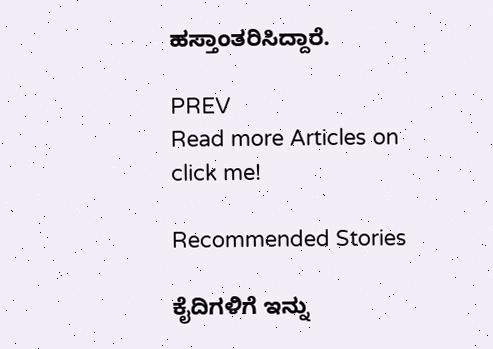ಹಸ್ತಾಂತರಿಸಿದ್ದಾರೆ.

PREV
Read more Articles on
click me!

Recommended Stories

ಕೈದಿಗಳಿಗೆ ಇನ್ನು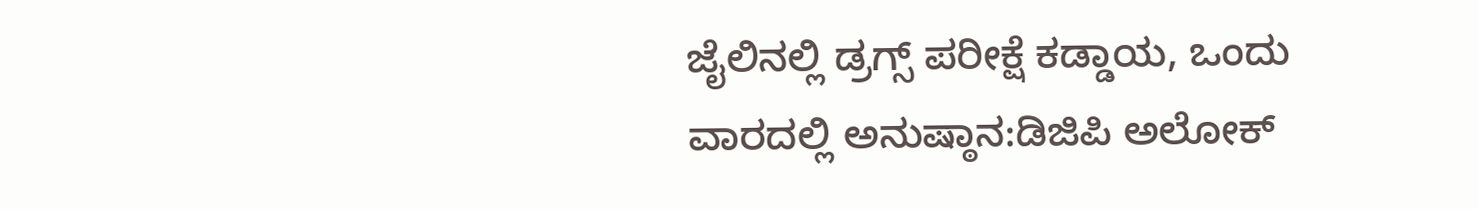ಜೈಲಿನಲ್ಲಿ ಡ್ರಗ್ಸ್‌ ಪರೀಕ್ಷೆ ಕಡ್ಡಾಯ, ಒಂದು ವಾರದಲ್ಲಿ ಅನುಷ್ಠಾನ:ಡಿಜಿಪಿ ಅಲೋಕ್‌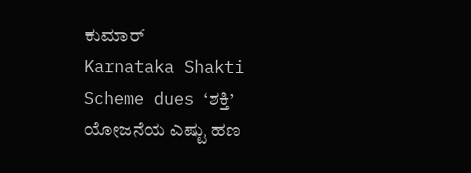ಕುಮಾರ್
Karnataka Shakti Scheme dues ‘ಶಕ್ತಿ’ ಯೋಜನೆಯ ಎಷ್ಟು ಹಣ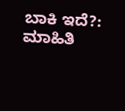ಬಾಕಿ ಇದೆ?: ಮಾಹಿತಿ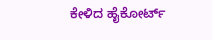ಕೇಳಿದ ಹೈಕೋರ್ಟ್‌